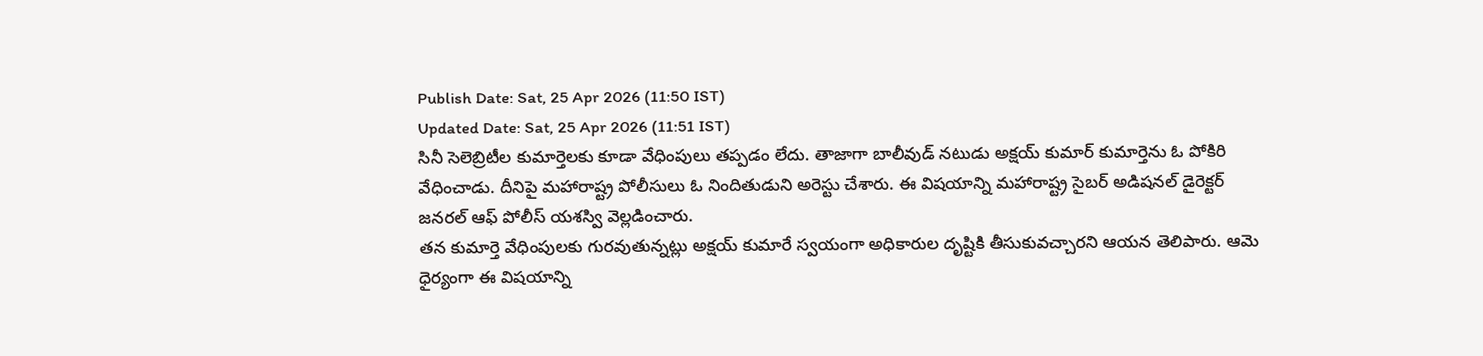Publish Date: Sat, 25 Apr 2026 (11:50 IST)
Updated Date: Sat, 25 Apr 2026 (11:51 IST)
సినీ సెలెబ్రిటీల కుమార్తెలకు కూడా వేధింపులు తప్పడం లేదు. తాజాగా బాలీవుడ్ నటుడు అక్షయ్ కుమార్ కుమార్తెను ఓ పోకిరి వేధించాడు. దీనిపై మహారాష్ట్ర పోలీసులు ఓ నిందితుడుని అరెస్టు చేశారు. ఈ విషయాన్ని మహారాష్ట్ర సైబర్ అడిషనల్ డైరెక్టర్ జనరల్ ఆఫ్ పోలీస్ యశస్వి వెల్లడించారు.
తన కుమార్తె వేధింపులకు గురవుతున్నట్లు అక్షయ్ కుమారే స్వయంగా అధికారుల దృష్టికి తీసుకువచ్చారని ఆయన తెలిపారు. ఆమె ధైర్యంగా ఈ విషయాన్ని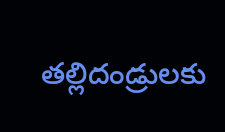తల్లిదండ్రులకు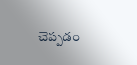చెప్పడం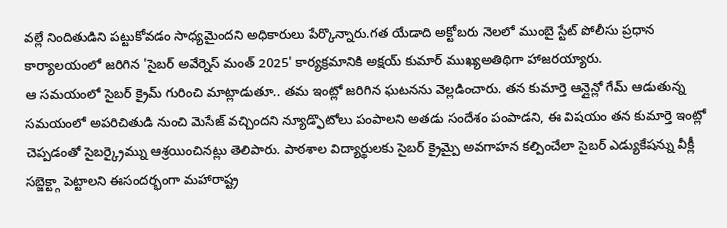వల్లే నిందితుడిని పట్టుకోవడం సాధ్యమైందని అధికారులు పేర్కొన్నారు.గత యేడాది అక్టోబరు నెలలో ముంబై స్టేట్ పోలీసు ప్రధాన కార్యాలయంలో జరిగిన 'సైబర్ అవేర్నెస్ మంత్ 2025' కార్యక్రమానికి అక్షయ్ కుమార్ ముఖ్యఅతిథిగా హాజరయ్యారు.
ఆ సమయంలో సైబర్ క్రైమ్ గురించి మాట్లాడుతూ.. తమ ఇంట్లో జరిగిన ఘటనను వెల్లడించారు. తన కుమార్తె ఆన్లైన్లో గేమ్ ఆడుతున్న సమయంలో అపరిచితుడి నుంచి మెసేజ్ వచ్చిందని న్యూడ్ఫొటోలు పంపాలని అతడు సందేశం పంపాడని, ఈ విషయం తన కుమార్తె ఇంట్లో చెప్పడంతో సైబర్క్రైమ్ను ఆశ్రయించినట్లు తెలిపారు. పాఠశాల విద్యార్థులకు సైబర్ క్రైమ్పై అవగాహన కల్పించేలా సైబర్ ఎడ్యుకేషన్ను వీక్లీ సబ్జెక్ట్గా పెట్టాలని ఈసందర్భంగా మహారాష్ట్ర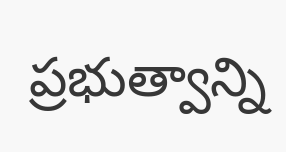ప్రభుత్వాన్ని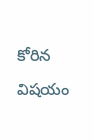కోరిన విషయం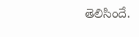తెలిసిందే.